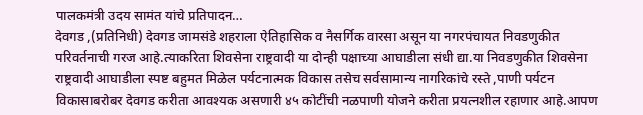पालकमंत्री उदय सामंत यांचे प्रतिपादन…
देवगड ,(प्रतिनिधी) देवगड जामसंडे शहराला ऐतिहासिक व नैसर्गिक वारसा असून या नगरपंचायत निवडणुकीत परिवर्तनाची गरज आहे.त्याकरिता शिवसेना राष्ट्रवादी या दोन्ही पक्षाच्या आघाडीला संधी द्या.या निवडणुकीत शिवसेना राष्ट्रवादी आघाडीला स्पष्ट बहुमत मिळेल पर्यटनात्मक विकास तसेच सर्वसामान्य नागरिकांचे रस्ते ,पाणी पर्यटन विकासाबरोबर देवगड करीता आवश्यक असणारी ४५ कोटींची नळपाणी योजने करीता प्रयत्नशील रहाणार आहे.आपण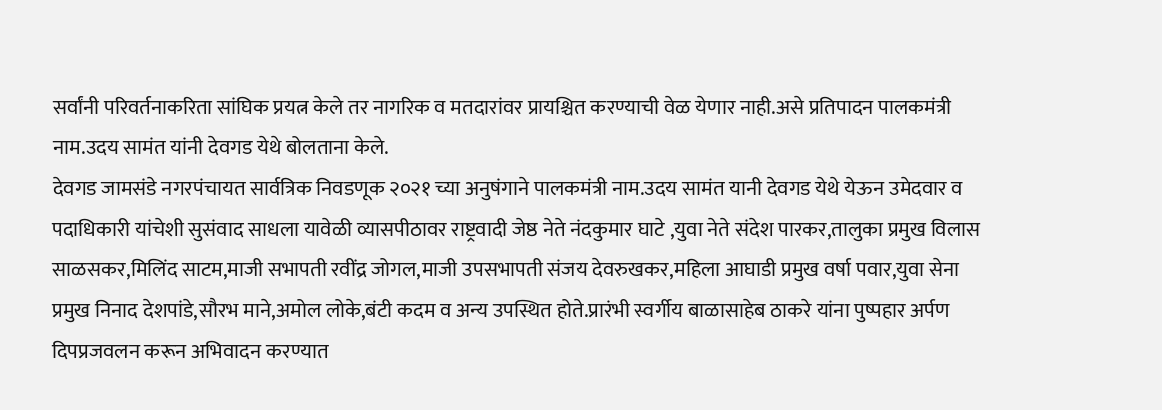सर्वांनी परिवर्तनाकरिता सांघिक प्रयत्न केले तर नागरिक व मतदारांवर प्रायश्चित करण्याची वेळ येणार नाही.असे प्रतिपादन पालकमंत्री नाम.उदय सामंत यांनी देवगड येथे बोलताना केले.
देवगड जामसंडे नगरपंचायत सार्वत्रिक निवडणूक २०२१ च्या अनुषंगाने पालकमंत्री नाम.उदय सामंत यानी देवगड येथे येऊन उमेदवार व पदाधिकारी यांचेशी सुसंवाद साधला यावेळी व्यासपीठावर राष्ट्रवादी जेष्ठ नेते नंदकुमार घाटे ,युवा नेते संदेश पारकर,तालुका प्रमुख विलास साळसकर,मिलिंद साटम,माजी सभापती रवींद्र जोगल,माजी उपसभापती संजय देवरुखकर,महिला आघाडी प्रमुख वर्षा पवार,युवा सेना प्रमुख निनाद देशपांडे,सौरभ माने,अमोल लोके,बंटी कदम व अन्य उपस्थित होते.प्रारंभी स्वर्गीय बाळासाहेब ठाकरे यांना पुष्पहार अर्पण दिपप्रजवलन करून अभिवादन करण्यात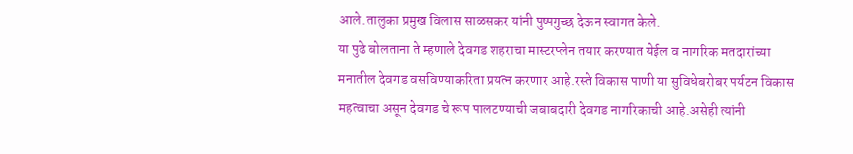आले.तालुका प्रमुख विलास साळसकर यांनी पुष्पगुच्छ देऊन स्वागत केले.
या पुढे बोलताना ते म्हणाले देवगड शहराचा मास्टरप्लेन तयार करण्यात येईल व नागरिक मतदारांच्या मनातील देवगड वसविण्याकरिता प्रयत्न करणार आहे.रस्ते विकास पाणी या सुविधेबरोबर पर्यटन विकास महत्वाचा असून देवगड चे रूप पालटण्याची जबाबदारी देवगड नागरिकाची आहे.असेही त्यांनी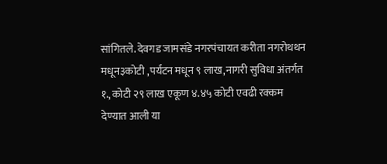सांगितले. देवगड जामसंडे नगरपंचायत करीता नगरोथथन मधून३कोटी ,पर्यटन मधून ९ लाख,नागरी सुविधा अंतर्गत १.,कोटी २९ लाख एकूण ४.४५ कोटी एवढी रक्कम देण्यात आली या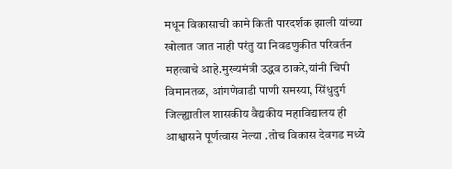मधून विकासाची कामे किती पारदर्शक झाली यांच्या खोलात जात नाही परंतु या निवडणुकीत परिवर्तन महत्वाचे आहे.मुख्यमंत्री उद्धव ठाकरे,यांनी चिपी विमानतळ, आंगणेवाडी पाणी समस्या, सिंधुदुर्ग जिल्ह्यातील शासकीय वैद्यकीय महाविद्यालय ही आश्वासने पूर्णत्वास नेल्या .तोच विकास देवगड मध्ये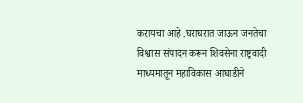करायचा आहे .घराघरात जाऊन जनतेचा विश्वास संपादन करून शिवसेना राष्ट्रवादी माध्यमातून महाविकास आघाडीने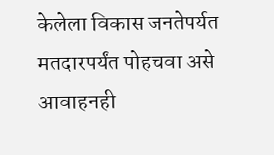केलेला विकास जनतेपर्यत मतदारपर्यंत पोहचवा असे आवाहनही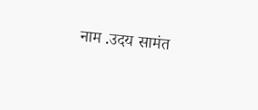नाम .उदय सामंत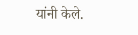यांनी केले.